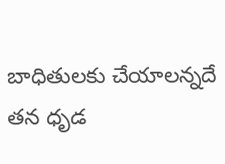బాధితులకు చేయాలన్నదే తన ధృడ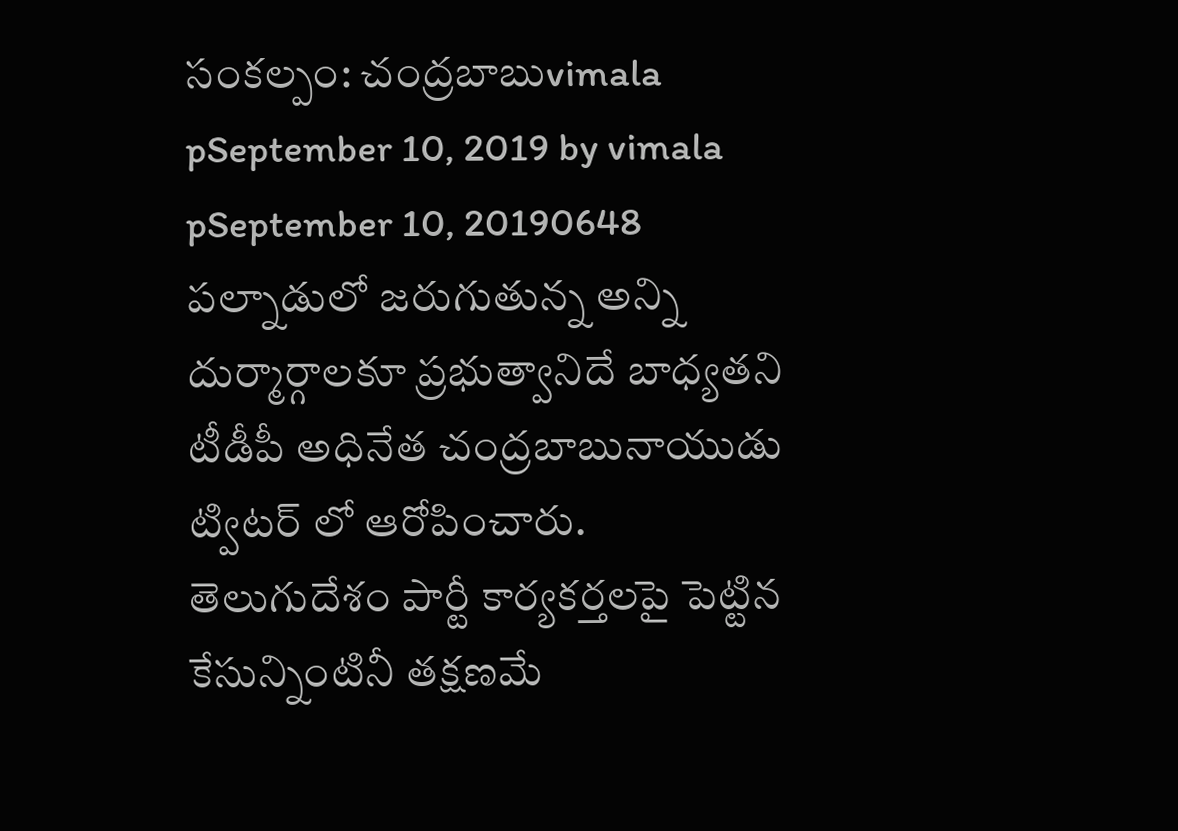సంకల్పం: చంద్రబాబుvimala pSeptember 10, 2019 by vimala pSeptember 10, 20190648 పల్నాడులో జరుగుతున్న అన్ని దుర్మార్గాలకూ ప్రభుత్వానిదే బాధ్యతని టీడీపీ అధినేత చంద్రబాబునాయుడు ట్విటర్ లో ఆరోపించారు. తెలుగుదేశం పార్టీ కార్యకర్తలపై పెట్టిన కేసున్నింటినీ తక్షణమే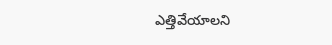ఎత్తివేయాలని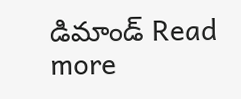డిమాండ్ Read more